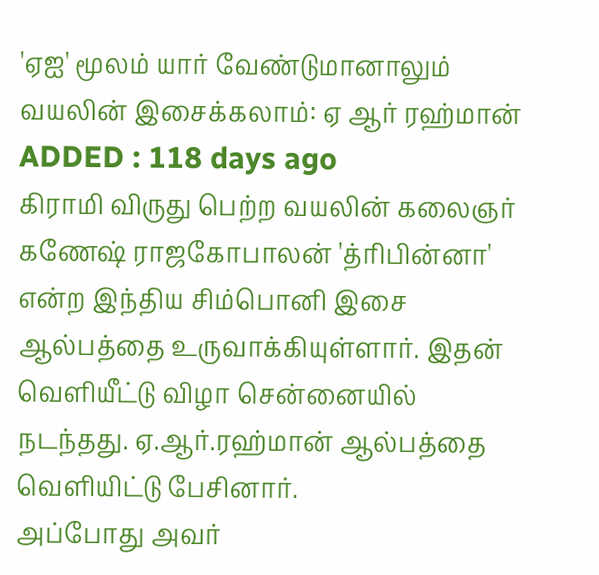'ஏஐ' மூலம் யார் வேண்டுமானாலும் வயலின் இசைக்கலாம்: ஏ ஆர் ரஹ்மான்
ADDED : 118 days ago
கிராமி விருது பெற்ற வயலின் கலைஞர் கணேஷ் ராஜகோபாலன் 'த்ரிபின்னா' என்ற இந்திய சிம்பொனி இசை ஆல்பத்தை உருவாக்கியுள்ளார். இதன் வெளியீட்டு விழா சென்னையில் நடந்தது. ஏ.ஆர்.ரஹ்மான் ஆல்பத்தை வெளியிட்டு பேசினார்.
அப்போது அவர்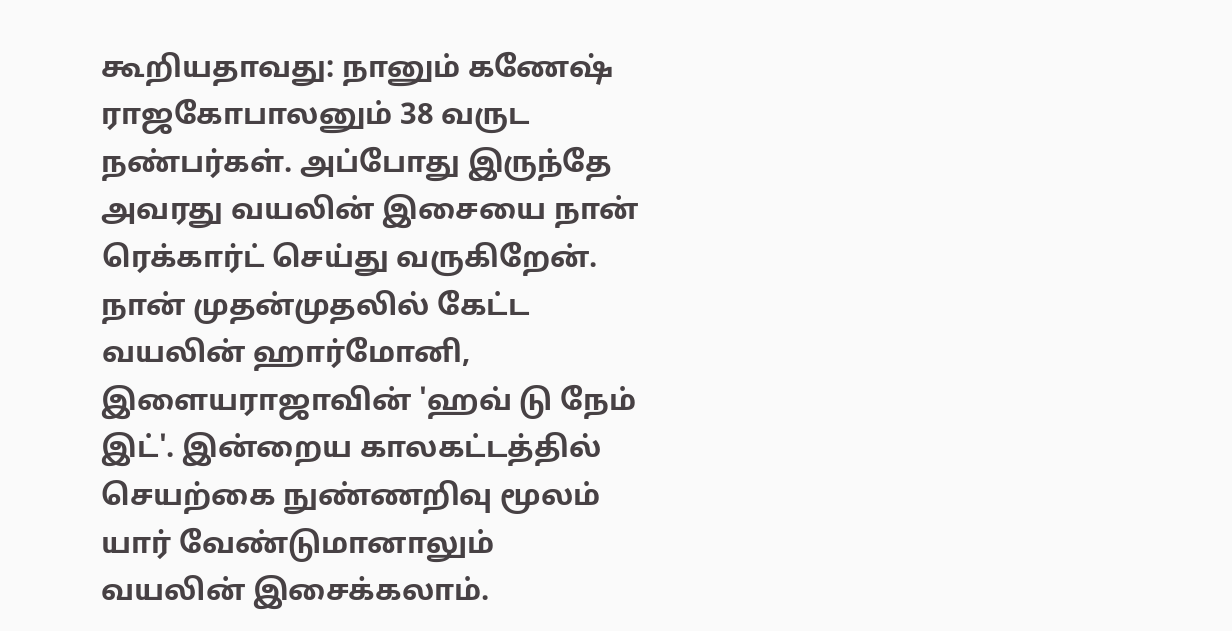கூறியதாவது: நானும் கணேஷ் ராஜகோபாலனும் 38 வருட நண்பர்கள். அப்போது இருந்தே அவரது வயலின் இசையை நான் ரெக்கார்ட் செய்து வருகிறேன். நான் முதன்முதலில் கேட்ட வயலின் ஹார்மோனி, இளையராஜாவின் 'ஹவ் டு நேம் இட்'. இன்றைய காலகட்டத்தில் செயற்கை நுண்ணறிவு மூலம் யார் வேண்டுமானாலும் வயலின் இசைக்கலாம்.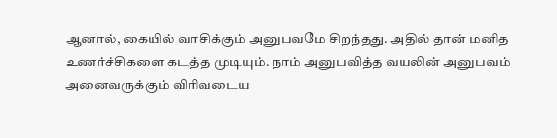ஆனால், கையில் வாசிக்கும் அனுபவமே சிறந்தது. அதில் தான் மனித உணர்ச்சிகளை கடத்த முடியும். நாம் அனுபவித்த வயலின் அனுபவம் அனைவருக்கும் விரிவடைய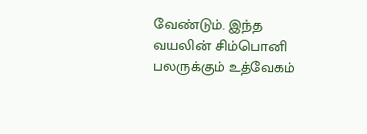வேண்டும். இந்த வயலின் சிம்பொனி பலருக்கும் உத்வேகம்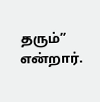தரும்” என்றார்.